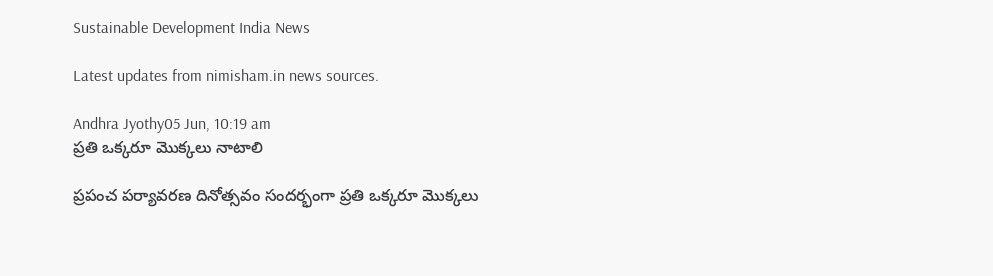Sustainable Development India News

Latest updates from nimisham.in news sources.

Andhra Jyothy05 Jun, 10:19 am
ప్రతి ఒక్కరూ మొక్కలు నాటాలి

ప్రపంచ పర్యావరణ దినోత్సవం సందర్భంగా ప్రతి ఒక్కరూ మొక్కలు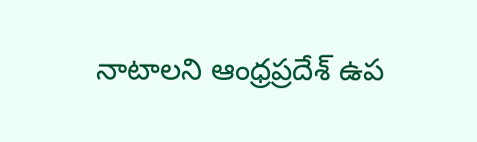నాటాలని ఆంధ్రప్రదేశ్ ఉప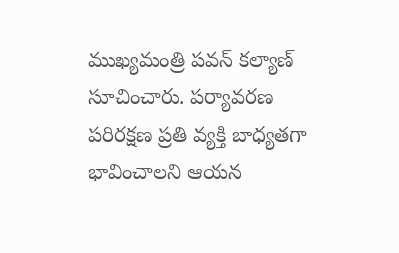ముఖ్యమంత్రి పవన్ కల్యాణ్ సూచించారు. పర్యావరణ పరిరక్షణ ప్రతి వ్యక్తి బాధ్యతగా భావించాలని ఆయన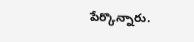పేర్కొన్నారు.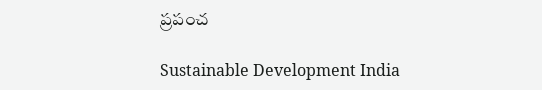ప్రపంచ

Sustainable Development India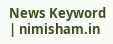News Keyword | nimisham.in